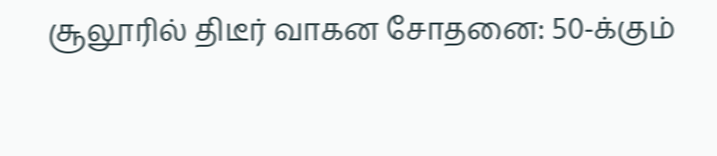சூலூரில் திடீர் வாகன சோதனை: 50-க்கும்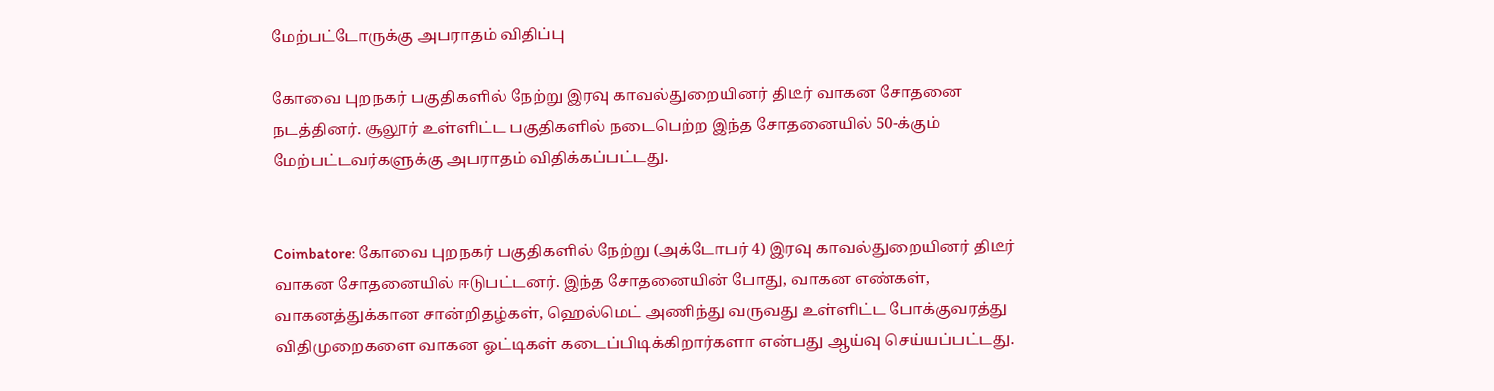மேற்பட்டோருக்கு அபராதம் விதிப்பு

கோவை புறநகர் பகுதிகளில் நேற்று இரவு காவல்துறையினர் திடீர் வாகன சோதனை நடத்தினர். சூலூர் உள்ளிட்ட பகுதிகளில் நடைபெற்ற இந்த சோதனையில் 50-க்கும் மேற்பட்டவர்களுக்கு அபராதம் விதிக்கப்பட்டது.


Coimbatore: கோவை புறநகர் பகுதிகளில் நேற்று (அக்டோபர் 4) இரவு காவல்துறையினர் திடீர் வாகன சோதனையில் ஈடுபட்டனர். இந்த சோதனையின் போது, வாகன எண்கள், வாகனத்துக்கான சான்றிதழ்கள், ஹெல்மெட் அணிந்து வருவது உள்ளிட்ட போக்குவரத்து விதிமுறைகளை வாகன ஓட்டிகள் கடைப்பிடிக்கிறார்களா என்பது ஆய்வு செய்யப்பட்டது.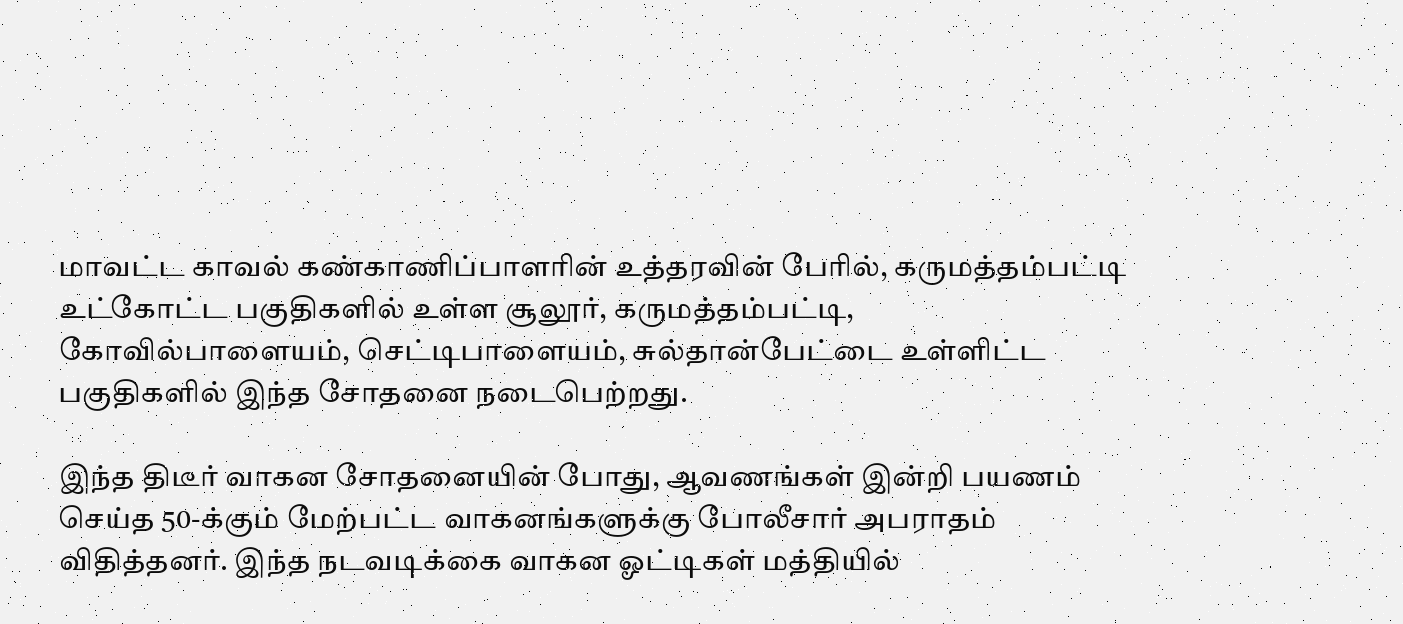மாவட்ட காவல் கண்காணிப்பாளரின் உத்தரவின் பேரில், கருமத்தம்பட்டி உட்கோட்ட பகுதிகளில் உள்ள சூலூர், கருமத்தம்பட்டி, கோவில்பாளையம், செட்டிபாளையம், சுல்தான்பேட்டை உள்ளிட்ட பகுதிகளில் இந்த சோதனை நடைபெற்றது.

இந்த திடீர் வாகன சோதனையின் போது, ஆவணங்கள் இன்றி பயணம் செய்த 50-க்கும் மேற்பட்ட வாகனங்களுக்கு போலீசார் அபராதம் விதித்தனர். இந்த நடவடிக்கை வாகன ஓட்டிகள் மத்தியில்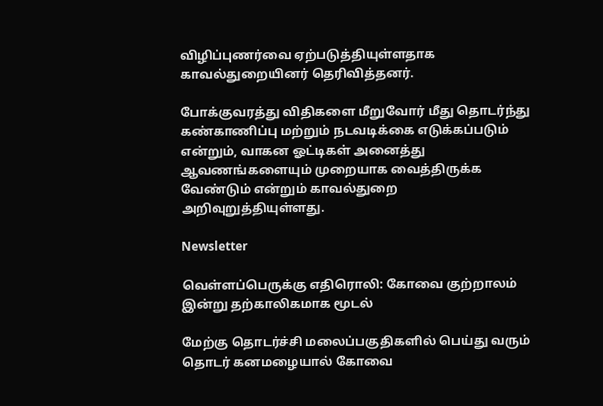விழிப்புணர்வை ஏற்படுத்தியுள்ளதாக காவல்துறையினர் தெரிவித்தனர்.

போக்குவரத்து விதிகளை மீறுவோர் மீது தொடர்ந்து கண்காணிப்பு மற்றும் நடவடிக்கை எடுக்கப்படும் என்றும், வாகன ஓட்டிகள் அனைத்து ஆவணங்களையும் முறையாக வைத்திருக்க வேண்டும் என்றும் காவல்துறை அறிவுறுத்தியுள்ளது.

Newsletter

வெள்ளப்பெருக்கு எதிரொலி: கோவை குற்றாலம் இன்று தற்காலிகமாக மூடல்

மேற்கு தொடர்ச்சி மலைப்பகுதிகளில் பெய்து வரும் தொடர் கனமழையால் கோவை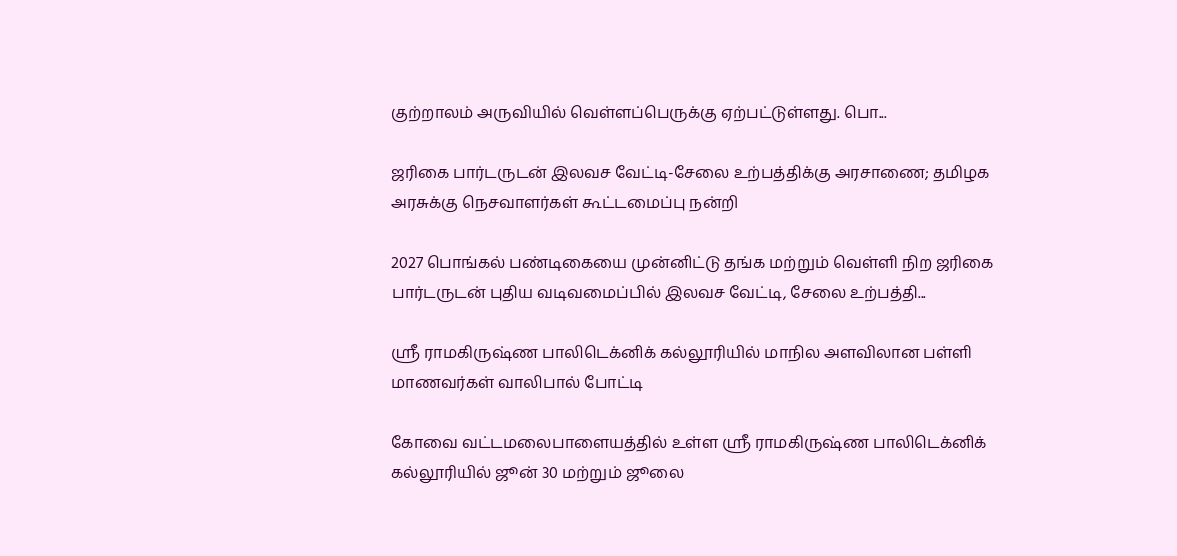குற்றாலம் அருவியில் வெள்ளப்பெருக்கு ஏற்பட்டுள்ளது. பொ...

ஜரிகை பார்டருடன் இலவச வேட்டி-சேலை உற்பத்திக்கு அரசாணை; தமிழக அரசுக்கு நெசவாளர்கள் கூட்டமைப்பு நன்றி

2027 பொங்கல் பண்டிகையை முன்னிட்டு தங்க மற்றும் வெள்ளி நிற ஜரிகை பார்டருடன் புதிய வடிவமைப்பில் இலவச வேட்டி, சேலை உற்பத்தி...

ஸ்ரீ ராமகிருஷ்ண பாலிடெக்னிக் கல்லூரியில் மாநில அளவிலான பள்ளி மாணவர்கள் வாலிபால் போட்டி

கோவை வட்டமலைபாளையத்தில் உள்ள ஸ்ரீ ராமகிருஷ்ண பாலிடெக்னிக் கல்லூரியில் ஜூன் 30 மற்றும் ஜூலை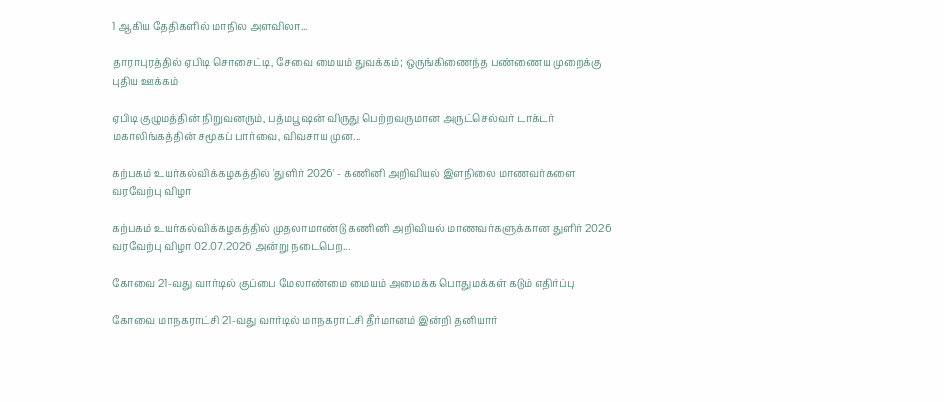1 ஆகிய தேதிகளில் மாநில அளவிலா...

தாராபுரத்தில் ஏபிடி சொசைட்டி, சேவை மையம் துவக்கம்; ஒருங்கிணைந்த பண்ணைய முறைக்கு புதிய ஊக்கம்

ஏபிடி குழுமத்தின் நிறுவனரும், பத்மபூஷன் விருது பெற்றவருமான அருட்செல்வர் டாக்டர் மகாலிங்கத்தின் சமூகப் பார்வை, விவசாய முன...

கற்பகம் உயர்கல்விக்கழகத்தில் 'துளிர் 2026' - கணினி அறிவியல் இளநிலை மாணவர்களை வரவேற்பு விழா

கற்பகம் உயர்கல்விக்கழகத்தில் முதலாமாண்டு கணினி அறிவியல் மாணவர்களுக்கான துளிர் 2026 வரவேற்பு விழா 02.07.2026 அன்று நடைபெற...

கோவை 21-வது வார்டில் குப்பை மேலாண்மை மையம் அமைக்க பொதுமக்கள் கடும் எதிர்ப்பு

கோவை மாநகராட்சி 21-வது வார்டில் மாநகராட்சி தீர்மானம் இன்றி தனியார்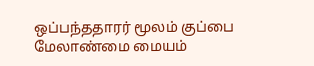ஒப்பந்ததாரர் மூலம் குப்பை மேலாண்மை மையம்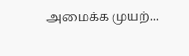அமைக்க முயற்...